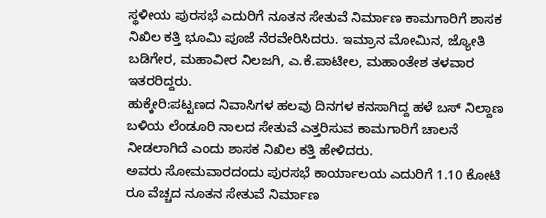ಸ್ಥಳೀಯ ಪುರಸಭೆ ಎದುರಿಗೆ ನೂತನ ಸೇತುವೆ ನಿರ್ಮಾಣ ಕಾಮಗಾರಿಗೆ ಶಾಸಕ ನಿಖಿಲ ಕತ್ತಿ ಭೂಮಿ ಪೂಜೆ ನೆರವೇರಿಸಿದರು. ಇಮ್ರಾನ ಮೋಮಿನ, ಜ್ಯೋತಿ ಬಡಿಗೇರ, ಮಹಾವೀರ ನಿಲಜಗಿ, ಎ.ಕೆ.ಪಾಟೀಲ, ಮಹಾಂತೇಶ ತಳವಾರ ಇತರರಿದ್ದರು.
ಹುಕ್ಕೇರಿ:ಪಟ್ಟಣದ ನಿವಾಸಿಗಳ ಹಲವು ದಿನಗಳ ಕನಸಾಗಿದ್ದ ಹಳೆ ಬಸ್ ನಿಲ್ದಾಣ ಬಳಿಯ ಲೆಂಡೂರಿ ನಾಲದ ಸೇತುವೆ ಎತ್ತರಿಸುವ ಕಾಮಗಾರಿಗೆ ಚಾಲನೆ ನೀಡಲಾಗಿದೆ ಎಂದು ಶಾಸಕ ನಿಖಿಲ ಕತ್ತಿ ಹೇಳಿದರು.
ಅವರು ಸೋಮವಾರದಂದು ಪುರಸಭೆ ಕಾರ್ಯಾಲಯ ಎದುರಿಗೆ 1.10 ಕೋಟಿ ರೂ ವೆಚ್ಚದ ನೂತನ ಸೇತುವೆ ನಿರ್ಮಾಣ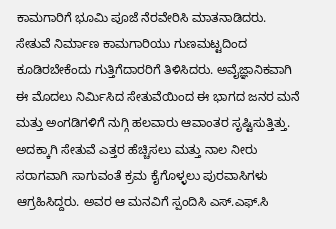ಕಾಮಗಾರಿಗೆ ಭೂಮಿ ಪೂಜೆ ನೆರವೇರಿಸಿ ಮಾತನಾಡಿದರು. ಸೇತುವೆ ನಿರ್ಮಾಣ ಕಾಮಗಾರಿಯು ಗುಣಮಟ್ಟದಿಂದ ಕೂಡಿರಬೇಕೆಂದು ಗುತ್ತಿಗೆದಾರರಿಗೆ ತಿಳಿಸಿದರು. ಅವೈಜ್ಞಾನಿಕವಾಗಿ ಈ ಮೊದಲು ನಿರ್ಮಿಸಿದ ಸೇತುವೆಯಿಂದ ಈ ಭಾಗದ ಜನರ ಮನೆ ಮತ್ತು ಅಂಗಡಿಗಳಿಗೆ ನುಗ್ಗಿ ಹಲವಾರು ಆವಾಂತರ ಸೃಷ್ಟಿಸುತ್ತಿತ್ತು. ಅದಕ್ಕಾಗಿ ಸೇತುವೆ ಎತ್ತರ ಹೆಚ್ಚಿಸಲು ಮತ್ತು ನಾಲ ನೀರು ಸರಾಗವಾಗಿ ಸಾಗುವಂತೆ ಕ್ರಮ ಕೈಗೊಳ್ಳಲು ಪುರವಾಸಿಗಳು ಆಗ್ರಹಿಸಿದ್ದರು. ಅವರ ಆ ಮನವಿಗೆ ಸ್ಪಂದಿಸಿ ಎಸ್.ಎಫ್.ಸಿ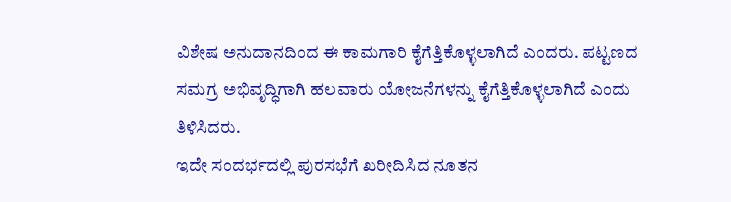ವಿಶೇಷ ಅನುದಾನದಿಂದ ಈ ಕಾಮಗಾರಿ ಕೈಗೆತ್ತಿಕೊಳ್ಳಲಾಗಿದೆ ಎಂದರು. ಪಟ್ಟಣದ ಸಮಗ್ರ ಅಭಿವೃದ್ಧಿಗಾಗಿ ಹಲವಾರು ಯೋಜನೆಗಳನ್ನು ಕೈಗೆತ್ತಿಕೊಳ್ಳಲಾಗಿದೆ ಎಂದು ತಿಳಿಸಿದರು.
ಇದೇ ಸಂದರ್ಭದಲ್ಲಿ ಪುರಸಭೆಗೆ ಖರೀದಿಸಿದ ನೂತನ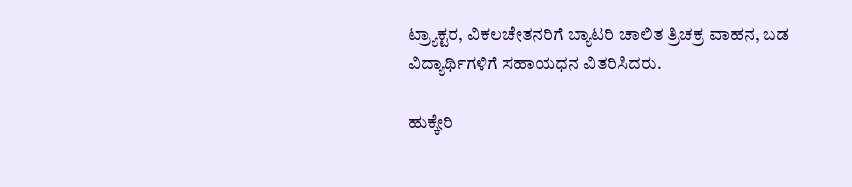ಟ್ರ್ಯಾಕ್ಟರ, ವಿಕಲಚೇತನರಿಗೆ ಬ್ಯಾಟರಿ ಚಾಲಿತ ತ್ರಿಚಕ್ರ ವಾಹನ, ಬಡ ವಿದ್ಯಾರ್ಥಿಗಳಿಗೆ ಸಹಾಯಧನ ವಿತರಿಸಿದರು.

ಹುಕ್ಕೇರಿ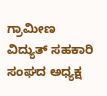ಗ್ರಾಮೀಣ ವಿದ್ಯುತ್ ಸಹಕಾರಿ ಸಂಘದ ಅಧ್ಯಕ್ಷ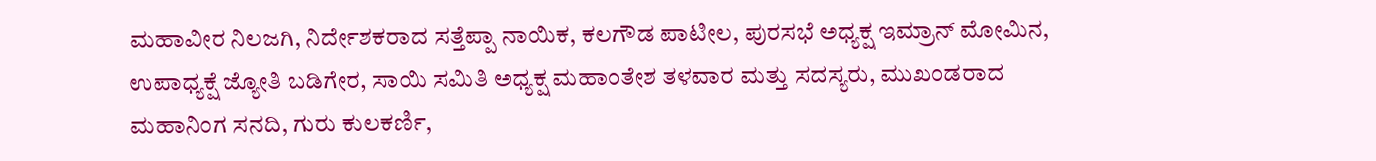ಮಹಾವೀರ ನಿಲಜಗಿ, ನಿರ್ದೇಶಕರಾದ ಸತ್ತೆಪ್ಪಾ ನಾಯಿಕ, ಕಲಗೌಡ ಪಾಟೀಲ, ಪುರಸಭೆ ಅಧ್ಯಕ್ಷ ಇಮ್ರಾನ್ ಮೋಮಿನ, ಉಪಾಧ್ಯಕ್ಷೆ ಜ್ಯೋತಿ ಬಡಿಗೇರ, ಸಾಯಿ ಸಮಿತಿ ಅಧ್ಯಕ್ಷ ಮಹಾಂತೇಶ ತಳವಾರ ಮತ್ತು ಸದಸ್ಯರು, ಮುಖಂಡರಾದ ಮಹಾನಿಂಗ ಸನದಿ, ಗುರು ಕುಲಕರ್ಣಿ,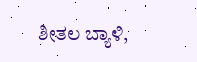ಶೀತಲ ಬ್ಯಾಳಿ,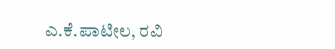ಎ.ಕೆ.ಪಾಟೀಲ, ರವಿ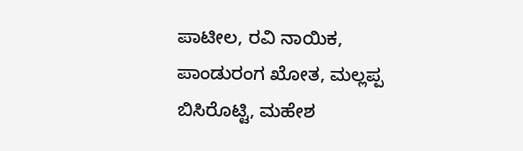ಪಾಟೀಲ, ರವಿ ನಾಯಿಕ, ಪಾಂಡುರಂಗ ಖೋತ, ಮಲ್ಲಪ್ಪ ಬಿಸಿರೊಟ್ಟಿ, ಮಹೇಶ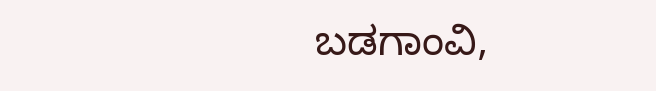ಬಡಗಾಂವಿ,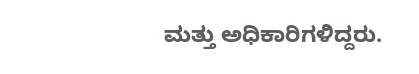ಮತ್ತು ಅಧಿಕಾರಿಗಳಿದ್ದರು.